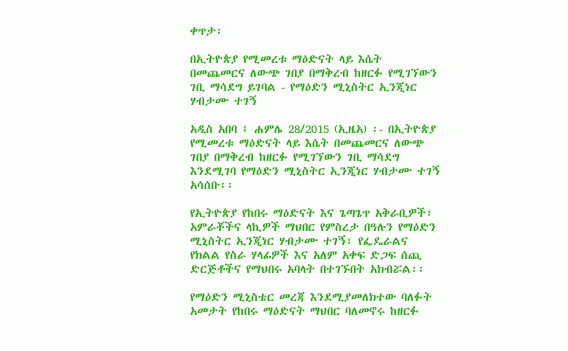ቀጥታ፡

በኢትዮጵያ የሚመረቱ ማዕድናት ላይ እሴት በመጨመርና ለውጭ ገበያ በማቅረብ ከዘርፉ የሚገኘውን ገቢ ማሳደግ ይገባል - የማዕድን ሚኒስትር ኢንጂነር ሃብታሙ ተገኝ

አዲስ አበባ ፤ ሐምሌ 28/2015 (ኢዜአ) ፡- በኢትዮጵያ የሚመረቱ ማዕድናት ላይ እሴት በመጨመርና ለውጭ ገበያ በማቅረብ ከዘርፉ የሚገኘውን ገቢ ማሳደግ እንደሚገባ የማዕድን ሚኒስትር ኢንጂነር ሃብታሙ ተገኝ አሳሰቡ፡፡

የኢትዮጵያ የከበሩ ማዕድናት እና ጌጣጌጥ አቅራቢዎች፣ አምራቾችና ላኪዎች ማህበር የምስረታ በዓሉን የማዕድን ሚኒስትር ኢንጂነር ሃብታሙ ተገኝ፣ የፌዴራልና የክልል የስራ ሃላፊዎች እና አለም አቀፍ ድጋፍ ሰጪ ድርጅቶችና የማህበሩ አባላት በተገኙበት አክብሯል፡፡

የማዕድን ሚኒስቴር መረጃ እንደሚያመለክተው ባለፉት አመታት የከበሩ ማዕድናት ማህበር ባለመኖሩ ከዘርፉ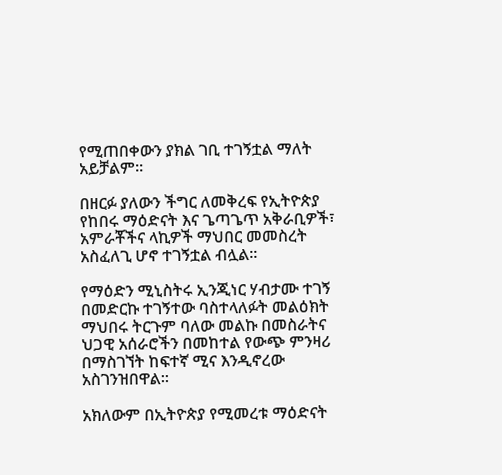የሚጠበቀውን ያክል ገቢ ተገኝቷል ማለት አይቻልም፡፡

በዘርፉ ያለውን ችግር ለመቅረፍ የኢትዮጵያ የከበሩ ማዕድናት እና ጌጣጌጥ አቅራቢዎች፣ አምራቾችና ላኪዎች ማህበር መመስረት አስፈለጊ ሆኖ ተገኝቷል ብሏል፡፡

የማዕድን ሚኒስትሩ ኢንጂነር ሃብታሙ ተገኝ በመድርኩ ተገኝተው ባስተላለፉት መልዕክት ማህበሩ ትርጉም ባለው መልኩ በመስራትና ህጋዊ አሰራሮችን በመከተል የውጭ ምንዛሪ በማስገኘት ከፍተኛ ሚና እንዲኖረው አስገንዝበዋል፡፡

አክለውም በኢትዮጵያ የሚመረቱ ማዕድናት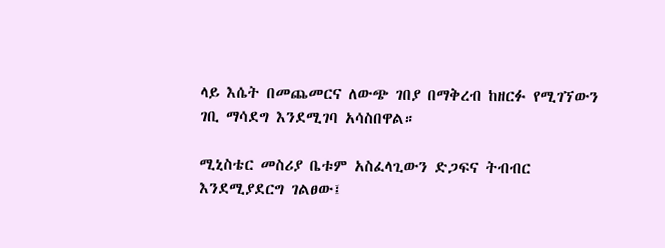ላይ እሴት በመጨመርና ለውጭ ገበያ በማቅረብ ከዘርፉ የሚገኘውን ገቢ ማሳደግ እንደሚገባ አሳስበዋል።

ሚኒስቴር መስሪያ ቤቱም አስፈላጊውን ድጋፍና ትብብር እንደሚያደርግ ገልፀው፤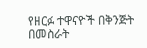የዘርፉ ተዋናዮች በቅንጅት በመስራት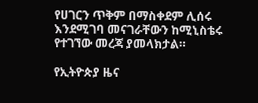የሀገርን ጥቅም በማስቀደም ሊሰሩ እንደሚገባ መናገራቸውን ከሚኒስቴሩ የተገኘው መረጃ ያመላክታል።

የኢትዮጵያ ዜና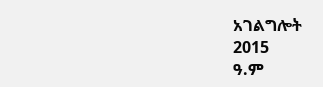አገልግሎት
2015
ዓ.ም